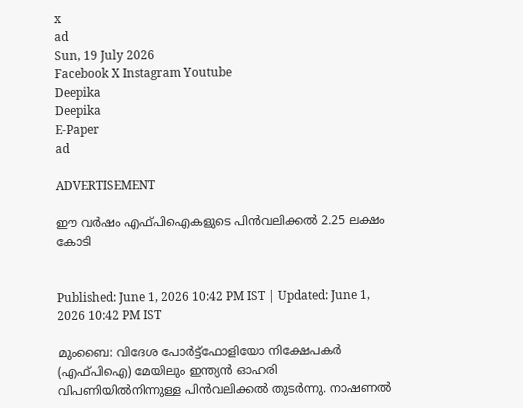x
ad
Sun, 19 July 2026
Facebook X Instagram Youtube
Deepika
Deepika
E-Paper
ad

ADVERTISEMENT

ഈ വർഷം എഫ്പിഐകളുടെ പിൻവലിക്കൽ 2.25 ലക്ഷം കോടി


Published: June 1, 2026 10:42 PM IST | Updated: June 1, 2026 10:42 PM IST

മുംബൈ: വിദേശ പോർട്ട്ഫോളിയോ നിക്ഷേപകർ (എഫ്പിഐ) മേയിലും ഇന്ത്യൻ ഓഹരി വിപണിയിൽനിന്നുള്ള പിൻവലിക്കൽ തുടർന്നു. നാഷണൽ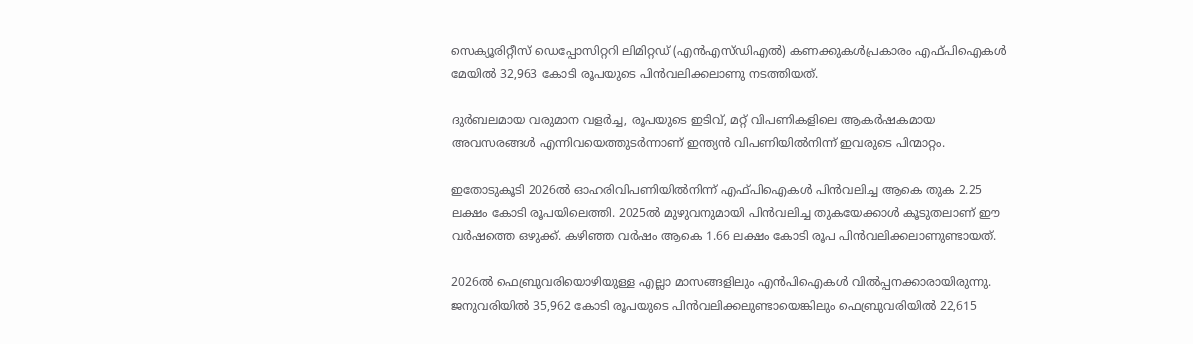സെക്യൂരിറ്റീസ് ഡെപ്പോസിറ്ററി ലിമിറ്റഡ് (എൻഎസ്ഡിഎൽ) കണക്കുകൾപ്രകാരം എഫ്പിഐകൾ മേയിൽ 32,963 കോടി രൂപയുടെ പിൻവലിക്കലാണു നടത്തിയത്.

ദുർബലമായ വരുമാന വളർച്ച, രൂപയുടെ ഇടിവ്, മറ്റ് വിപണികളിലെ ആകർഷകമായ അവസരങ്ങൾ എന്നിവയെത്തുടർന്നാണ് ഇന്ത്യൻ വിപണിയിൽനിന്ന് ഇവരുടെ പിന്മാറ്റം.

ഇതോടുകൂടി 2026ൽ ഓഹരിവിപണിയിൽനിന്ന് എഫ്പിഐകൾ പിൻവലിച്ച ആകെ തുക 2.25 ലക്ഷം കോടി രൂപയിലെത്തി. 2025ൽ മുഴുവനുമായി പിൻവലിച്ച തുകയേക്കാൾ കൂടുതലാണ് ഈ വർഷത്തെ ഒഴുക്ക്. കഴിഞ്ഞ വർഷം ആകെ 1.66 ലക്ഷം കോടി രൂപ പിൻവലിക്കലാണുണ്ടായത്.

2026ൽ ഫെബ്രുവരിയൊഴിയുള്ള എല്ലാ മാസങ്ങളിലും എൻപിഐകൾ വിൽപ്പനക്കാരായിരുന്നു. ജനുവരിയിൽ 35,962 കോടി രൂപയുടെ പിൻവലിക്കലുണ്ടായെങ്കിലും ഫെബ്രുവരിയിൽ 22,615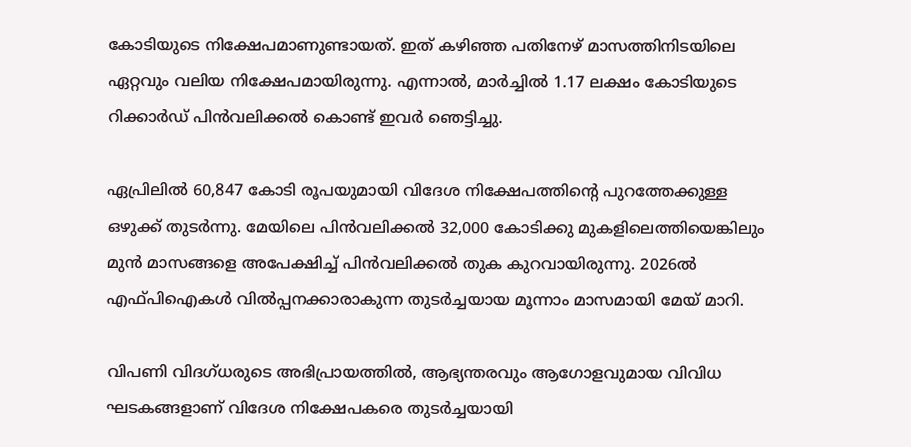കോടിയുടെ നിക്ഷേപമാണുണ്ടായത്. ഇത് കഴിഞ്ഞ പതിനേഴ് മാസത്തിനിടയിലെ ഏറ്റവും വലിയ നിക്ഷേപമായിരുന്നു. എന്നാൽ, മാർച്ചിൽ 1.17 ലക്ഷം കോടിയുടെ റിക്കാർഡ് പിൻവലിക്കൽ കൊണ്ട് ഇവർ ഞെട്ടിച്ചു.

ഏപ്രിലിൽ 60,847 കോടി രൂപയുമായി വിദേശ നിക്ഷേപത്തിന്‍റെ പുറത്തേക്കുള്ള ഒഴുക്ക് തുടർന്നു. മേയിലെ പിൻവലിക്കൽ 32,000 കോടിക്കു മുകളിലെത്തിയെങ്കിലും മുൻ മാസങ്ങളെ അപേക്ഷിച്ച് പിൻവലിക്കൽ തുക കുറവായിരുന്നു. 2026ൽ എഫ്പിഐകൾ വിൽപ്പനക്കാരാകുന്ന തുടർച്ചയായ മൂന്നാം മാസമായി മേയ് മാറി.

വിപണി വിദഗ്ധരുടെ അഭിപ്രായത്തിൽ, ആഭ്യന്തരവും ആഗോളവുമായ വിവിധ ഘടകങ്ങളാണ് വിദേശ നിക്ഷേപകരെ തുടർച്ചയായി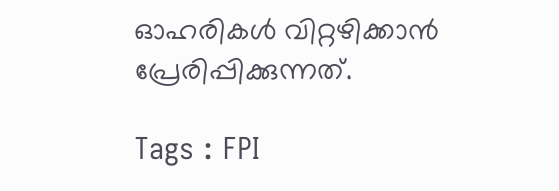ഓഹരികൾ വിറ്റഴിക്കാൻ പ്രേരിപ്പിക്കുന്നത്.

Tags : FPI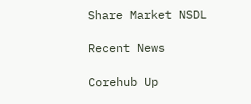Share Market NSDL

Recent News

Corehub Up